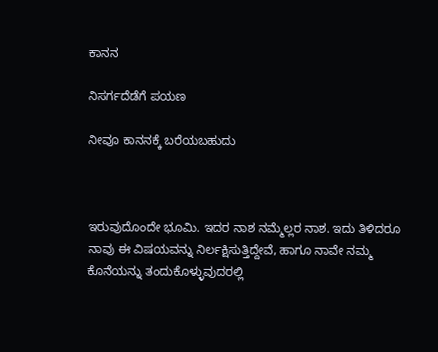ಕಾನನ

ನಿಸರ್ಗದೆಡೆಗೆ ಪಯಣ

ನೀವೂ ಕಾನನಕ್ಕೆ ಬರೆಯಬಹುದು



ಇರುವುದೊಂದೇ ಭೂಮಿ. ಇದರ ನಾಶ ನಮ್ಮೆಲ್ಲರ ನಾಶ. ಇದು ತಿಳಿದರೂ ನಾವು ಈ ವಿಷಯವನ್ನು ನಿರ್ಲಕ್ಷಿಸುತ್ತಿದ್ದೇವೆ, ಹಾಗೂ ನಾವೇ ನಮ್ಮ ಕೊನೆಯನ್ನು ತಂದುಕೊಳ್ಳುವುದರಲ್ಲಿ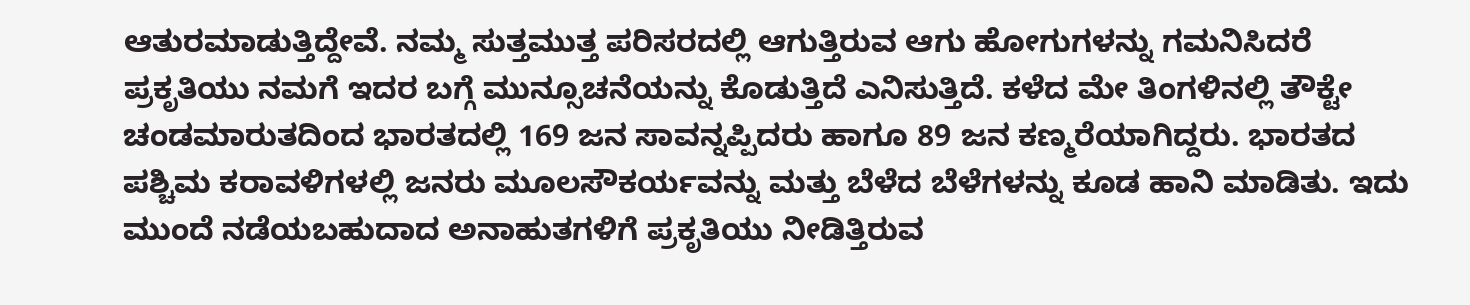ಆತುರಮಾಡುತ್ತಿದ್ದೇವೆ. ನಮ್ಮ ಸುತ್ತಮುತ್ತ ಪರಿಸರದಲ್ಲಿ ಆಗುತ್ತಿರುವ ಆಗು ಹೋಗುಗಳನ್ನು ಗಮನಿಸಿದರೆ ಪ್ರಕೃತಿಯು ನಮಗೆ ಇದರ ಬಗ್ಗೆ ಮುನ್ಸೂಚನೆಯನ್ನು ಕೊಡುತ್ತಿದೆ ಎನಿಸುತ್ತಿದೆ. ಕಳೆದ ಮೇ ತಿಂಗಳಿನಲ್ಲಿ ತೌಕ್ಟೇ ಚಂಡಮಾರುತದಿಂದ ಭಾರತದಲ್ಲಿ 169 ಜನ ಸಾವನ್ನಪ್ಪಿದರು ಹಾಗೂ 89 ಜನ ಕಣ್ಮರೆಯಾಗಿದ್ದರು. ಭಾರತದ ಪಶ್ಚಿಮ ಕರಾವಳಿಗಳಲ್ಲಿ ಜನರು ಮೂಲಸೌಕರ್ಯವನ್ನು ಮತ್ತು ಬೆಳೆದ ಬೆಳೆಗಳನ್ನು ಕೂಡ ಹಾನಿ ಮಾಡಿತು. ಇದು ಮುಂದೆ ನಡೆಯಬಹುದಾದ ಅನಾಹುತಗಳಿಗೆ ಪ್ರಕೃತಿಯು ನೀಡಿತ್ತಿರುವ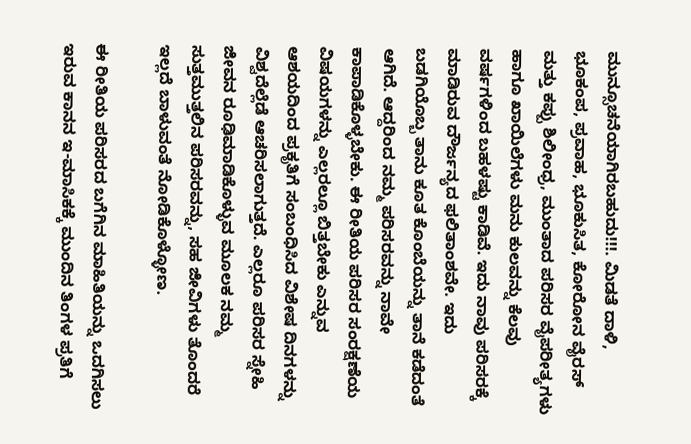ಮುನ್ಸೂಚನೆಯಾಗಿರಬಹುದು!!!. ಮಿಡತೆ ದಾಳಿ, ಭೂಕಂಪ, ಪ್ರವಾಹ, ಭೂಕುಸಿತ, ಕೋರೋನ ವೈರಸ್ ಮತ್ತು ಕಪ್ಪು ಶಿಲೀಂಧ್ರ, ಮುಂತಾದ ಪರಿಸರ ವೈಪರೀತ್ಯಗಳು ಹಾಗೂ ಖಾಯಿಲೆಗಳು ಮನು ಕುಲವನ್ನು ಕೆಲವು ವರ್ಷಗಳಿಂದ ಬಹಳಷ್ಟು ಕಾಡಿವೆ. ಇದು ನಾವು ಪರಿಸರಕ್ಕೆ ಮಾಡಿರುವ ದೌರ್ಜನ್ಯದ ಫಲಿತಾಂಶವೇ. ಇದು ಬಡಗಿಯೊಬ್ಬ ತಾನು ಕೂತ ಕೊಂಬೆಯನ್ನು ತಾನೆ ಕಡೆದಂತೆ ಆಗಿದೆ. ಆದ್ದರಿಂದ ನಮ್ಮ ಪರಿಸರವನ್ನು ನಾವೇ ಕಾಪಾಡಿಕೊಳ್ಳಬೇಕು. ಈ ರೀತಿಯ ಪರಿಸರ ಸಂರಕ್ಷಣೆಯ ವಿಷಯಗಳನ್ನು ಎಲ್ಲರಲ್ಲೂ ಬಿತ್ತಬೇಕು ಎನ್ನುವ ಆಶಯದಿಂದ ಪ್ರಕೃತಿಗೆ ಸಂಬಂಧಿಸಿದ ವಿಶೇಷ ದಿನಗಳನ್ನು ವಿಶ್ವದೆಲ್ಲೆಡೆ ಆಚರಿಸಲಾಗುತ್ತದೆ. ಎಲ್ಲರೂ ಪರಿಸರ ಸ್ನೇಹಿ ಜೀವನ ರೂಢಿಮಾಡಿಕೊಳ್ಳುವ ಮೂಲಕ ನಮ್ಮ ಸುತ್ತಮುತ್ತಲಿನ ಪರಿಸರವನ್ನು, ಸಹ ಜೀವಿಗಳು ತೊಂದರೆ ಇಲ್ಲದೆ ಬಾಳುವಂತೆ ನೋಡಿಕೊಳ್ಳೋಣ.

ಈ ರೀತಿಯ ಪರಿಸರದ ಬಗೆಗಿನ ಮಾಹಿತಿಯನ್ನು ಒದಗಿಸಲು ಇರುವ ಕಾನನ ಇ-ಮಾಸಿಕಕ್ಕೆ ಮುಂದಿನ ತಿಂಗಳ ಪ್ರತಿಗೆ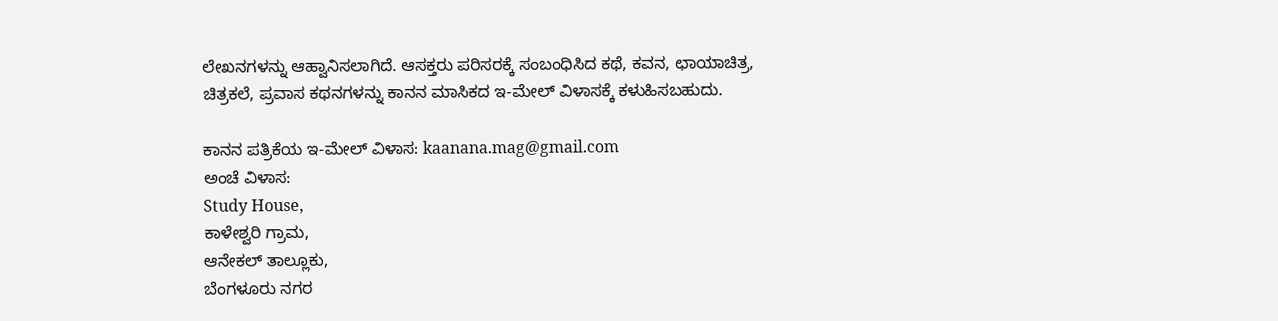ಲೇಖನಗಳನ್ನು ಆಹ್ವಾನಿಸಲಾಗಿದೆ. ಆಸಕ್ತರು ಪರಿಸರಕ್ಕೆ ಸಂಬಂಧಿಸಿದ ಕಥೆ, ಕವನ, ಛಾಯಾಚಿತ್ರ, ಚಿತ್ರಕಲೆ, ಪ್ರವಾಸ ಕಥನಗಳನ್ನು ಕಾನನ ಮಾಸಿಕದ ಇ-ಮೇಲ್ ವಿಳಾಸಕ್ಕೆ ಕಳುಹಿಸಬಹುದು.

ಕಾನನ ಪತ್ರಿಕೆಯ ಇ-ಮೇಲ್ ವಿಳಾಸ: kaanana.mag@gmail.com
ಅಂಚೆ ವಿಳಾಸ:
Study House,
ಕಾಳೇಶ್ವರಿ ಗ್ರಾಮ,
ಆನೇಕಲ್ ತಾಲ್ಲೂಕು,
ಬೆಂಗಳೂರು ನಗರ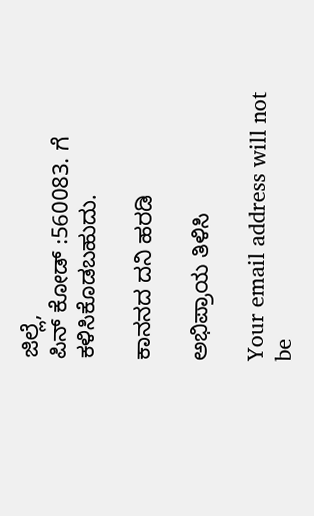ಜಿಲ್ಲೆ,
ಪಿನ್ ಕೋಡ್ :560083. ಗೆ ಕಳಿಸಿಕೊಡಬಹುದು.

ಕಾನನದ ದನಿ ಹರಡಿ

ಅಭಿಪ್ರಾಯ ತಿಳಿಸಿ

Your email address will not be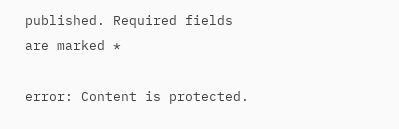published. Required fields are marked *

error: Content is protected.